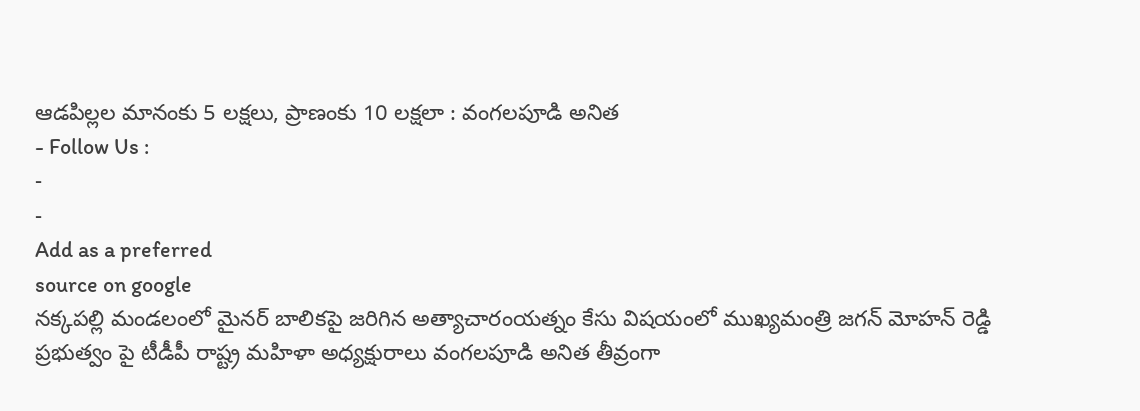ఆడపిల్లల మానంకు 5 లక్షలు, ప్రాణంకు 10 లక్షలా : వంగలపూడి అనిత
- Follow Us :
-
-
Add as a preferred
source on google
నక్కపల్లి మండలంలో మైనర్ బాలికపై జరిగిన అత్యాచారంయత్నం కేసు విషయంలో ముఖ్యమంత్రి జగన్ మోహన్ రెడ్డి ప్రభుత్వం పై టీడీపీ రాష్ట్ర మహిళా అధ్యక్షురాలు వంగలపూడి అనిత తీవ్రంగా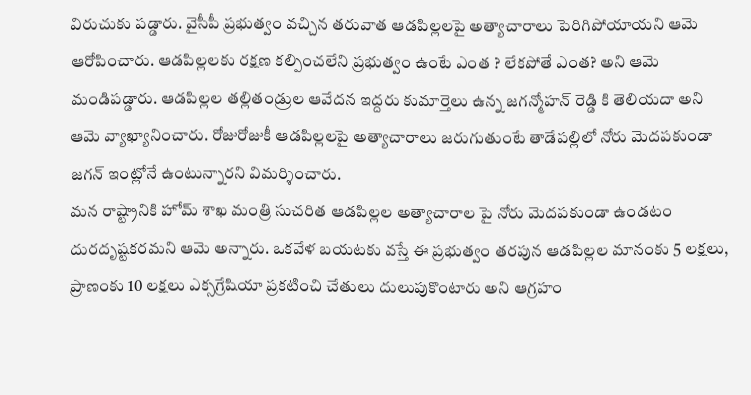విరుచుకు పడ్డారు. వైసీపీ ప్రభుత్వం వచ్చిన తరువాత ఆడపిల్లలపై అత్యాచారాలు పెరిగిపోయాయని ఆమె ఆరోపించారు. ఆడపిల్లలకు రక్షణ కల్పించలేని ప్రభుత్వం ఉంటే ఎంత ? లేకపోతే ఎంత? అని ఆమె మండిపడ్డారు. ఆడపిల్లల తల్లితండ్రుల ఆవేదన ఇద్దరు కుమార్తెలు ఉన్న జగన్మోహన్ రెడ్డి కి తెలియదా అని ఆమె వ్యాఖ్యానించారు. రోజురోజుకీ ఆడపిల్లలపై అత్యాచారాలు జరుగుతుంటే తాడేపల్లిలో నోరు మెదపకుండా జగన్ ఇంట్లోనే ఉంటున్నారని విమర్శించారు.
మన రాష్ట్రానికి హోమ్ శాఖ మంత్రి సుచరిత ఆడపిల్లల అత్యాచారాల పై నోరు మెదపకుండా ఉండటం దురదృష్టకరమని ఆమె అన్నారు. ఒకవేళ బయటకు వస్తే ఈ ప్రభుత్వం తరపున ఆడపిల్లల మానంకు 5 లక్షలు, ప్రాణంకు 10 లక్షలు ఎక్సగ్రేషియా ప్రకటించి చేతులు దులుపుకొంటారు అని ఆగ్రహం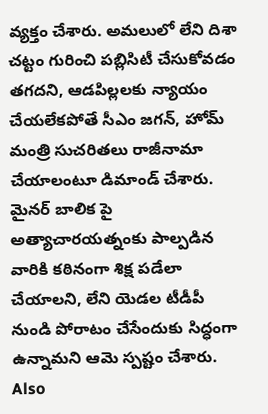వ్యక్తం చేశారు. అమలులో లేని దిశా చట్టం గురించి పబ్లిసిటీ చేసుకోవడం తగదని, ఆడపిల్లలకు న్యాయం చేయలేకపోతే సీఎం జగన్, హోమ్ మంత్రి సుచరితలు రాజీనామా చేయాలంటూ డిమాండ్ చేశారు. మైనర్ బాలిక పై అత్యాచారయత్నంకు పాల్పడిన వారికి కఠినంగా శిక్ష పడేలా చేయాలని, లేని యెడల టీడీపీ నుండి పోరాటం చేసేందుకు సిద్ధంగా ఉన్నామని ఆమె స్పష్టం చేశారు.
Also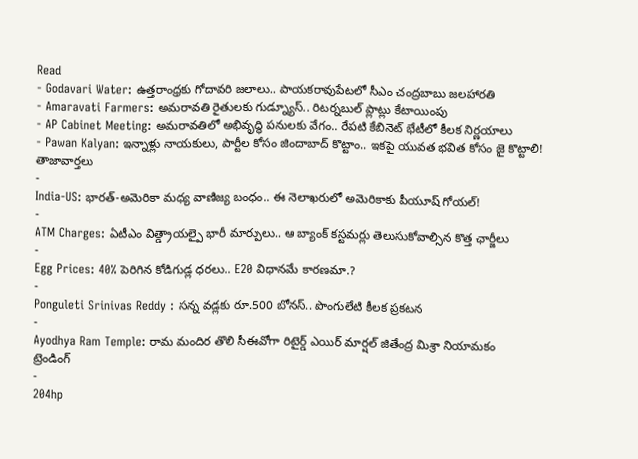Read
- Godavari Water: ఉత్తరాంధ్రకు గోదావరి జలాలు.. పాయకరావుపేటలో సీఎం చంద్రబాబు జలహారతి
- Amaravati Farmers: అమరావతి రైతులకు గుడ్న్యూస్.. రిటర్నబుల్ ప్లాట్లు కేటాయింపు
- AP Cabinet Meeting: అమరావతిలో అభివృద్ధి పనులకు వేగం.. రేపటి కేబినెట్ భేటీలో కీలక నిర్ణయాలు
- Pawan Kalyan: ఇన్నాళ్లు నాయకులు, పార్టీల కోసం జిందాబాద్ కొట్టాం.. ఇకపై యువత భవిత కోసం జై కొట్టాలి!
తాజావార్తలు
-
India-US: భారత్-అమెరికా మధ్య వాణిజ్య బంధం.. ఈ నెలాఖరులో అమెరికాకు పీయూష్ గోయల్!
-
ATM Charges: ఏటీఎం విత్డ్రాయల్పై భారీ మార్పులు.. ఆ బ్యాంక్ కస్టమర్లు తెలుసుకోవాల్సిన కొత్త ఛార్జీలు
-
Egg Prices: 40% పెరిగిన కోడిగుడ్ల ధరలు.. E20 విధానమే కారణమా.?
-
Ponguleti Srinivas Reddy : సన్న వడ్లకు రూ.500 బోనస్.. పొంగులేటి కీలక ప్రకటన
-
Ayodhya Ram Temple: రామ మందిర తొలి సీఈవోగా రిటైర్డ్ ఎయిర్ మార్షల్ జితేంద్ర మిశ్రా నియామకం
ట్రెండింగ్
-
204hp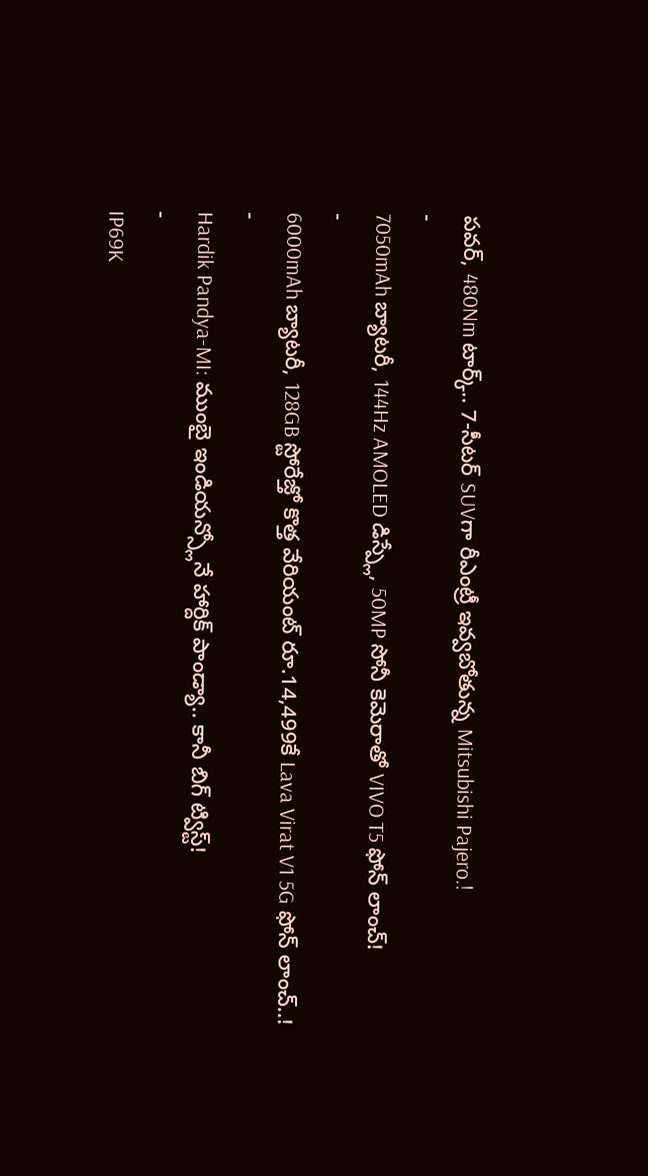పవర్, 480Nm టార్క్.. 7-సీటర్ SUVగా రీఎంట్రీ ఇవ్వబోతున్న Mitsubishi Pajero.!
-
7050mAh బ్యాటరీ, 144Hz AMOLED డిస్ప్లే, 50MP సోనీ కెమెరాతో VIVO T5 ఫోన్ లాంచ్!
-
6000mAh బ్యాటరీ, 128GB స్టోరేజ్తో కొత్త వేరియంట్ రూ.14,499కే Lava Virat V1 5G ఫోన్ లాంచ్..!
-
Hardik Pandya-MI: ముంబై ఇండియన్స్లోనే హార్దిక్ పాండ్యా.. కానీ బిగ్ ట్విస్ట్!
-
IP69K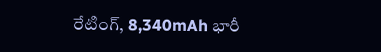రేటింగ్, 8,340mAh భారీ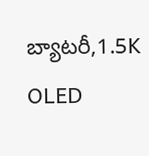బ్యాటరీ,1.5K OLED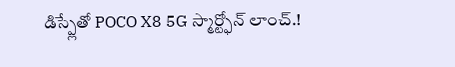డిస్ప్లేతో POCO X8 5G స్మార్ట్ఫోన్ లాంచ్.!